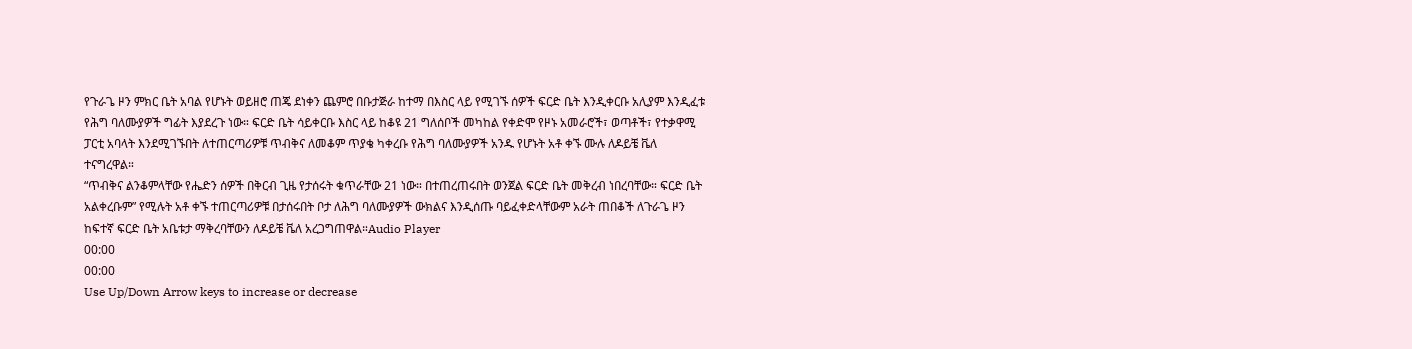የጉራጌ ዞን ምክር ቤት አባል የሆኑት ወይዘሮ ጠጄ ደነቀን ጨምሮ በቡታጅራ ከተማ በእስር ላይ የሚገኙ ሰዎች ፍርድ ቤት እንዲቀርቡ አሊያም እንዲፈቱ የሕግ ባለሙያዎች ግፊት እያደረጉ ነው። ፍርድ ቤት ሳይቀርቡ እስር ላይ ከቆዩ 21 ግለሰቦች መካከል የቀድሞ የዞኑ አመራሮች፣ ወጣቶች፣ የተቃዋሚ ፓርቲ አባላት እንደሚገኙበት ለተጠርጣሪዎቹ ጥብቅና ለመቆም ጥያቄ ካቀረቡ የሕግ ባለሙያዎች አንዱ የሆኑት አቶ ቀኙ ሙሉ ለዶይቼ ቬለ ተናግረዋል።
“ጥብቅና ልንቆምላቸው የሔድን ሰዎች በቅርብ ጊዜ የታሰሩት ቁጥራቸው 21 ነው። በተጠረጠሩበት ወንጀል ፍርድ ቤት መቅረብ ነበረባቸው። ፍርድ ቤት አልቀረቡም” የሚሉት አቶ ቀኙ ተጠርጣሪዎቹ በታሰሩበት ቦታ ለሕግ ባለሙያዎች ውክልና እንዲሰጡ ባይፈቀድላቸውም አራት ጠበቆች ለጉራጌ ዞን ከፍተኛ ፍርድ ቤት አቤቱታ ማቅረባቸውን ለዶይቼ ቬለ አረጋግጠዋል።Audio Player
00:00
00:00
Use Up/Down Arrow keys to increase or decrease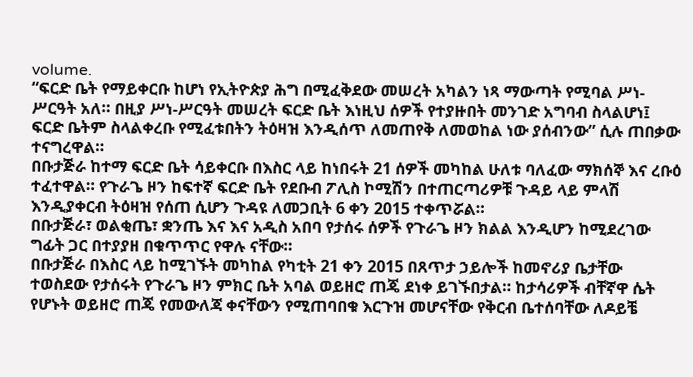volume.
“ፍርድ ቤት የማይቀርቡ ከሆነ የኢትዮጵያ ሕግ በሚፈቅደው መሠረት አካልን ነጻ ማውጣት የሚባል ሥነ-ሥርዓት አለ። በዚያ ሥነ-ሥርዓት መሠረት ፍርድ ቤት እነዚህ ሰዎች የተያዙበት መንገድ አግባብ ስላልሆነ፤ ፍርድ ቤትም ስላልቀረቡ የሚፈቱበትን ትዕዛዝ እንዲሰጥ ለመጠየቅ ለመወከል ነው ያሰብንው” ሲሉ ጠበቃው ተናግረዋል።
በቡታጅራ ከተማ ፍርድ ቤት ሳይቀርቡ በእስር ላይ ከነበሩት 21 ሰዎች መካከል ሁለቱ ባለፈው ማክሰኞ እና ረቡዕ ተፈተዋል። የጉራጌ ዞን ከፍተኛ ፍርድ ቤት የደቡብ ፖሊስ ኮሚሽን በተጠርጣሪዎቹ ጉዳይ ላይ ምላሽ እንዲያቀርብ ትዕዛዝ የሰጠ ሲሆን ጉዳዩ ለመጋቢት 6 ቀን 2015 ተቀጥሯል።
በቡታጅራ፣ ወልቂጤ፣ ቋንጤ እና እና አዲስ አበባ የታሰሩ ሰዎች የጉራጌ ዞን ክልል እንዲሆን ከሚደረገው ግፊት ጋር በተያያዘ በቁጥጥር የዋሉ ናቸው።
በቡታጅራ በእስር ላይ ከሚገኙት መካከል የካቲት 21 ቀን 2015 በጸጥታ ኃይሎች ከመኖሪያ ቤታቸው ተወስደው የታሰሩት የጉራጌ ዞን ምክር ቤት አባል ወይዘሮ ጠጄ ደነቀ ይገኙበታል። ከታሳሪዎች ብቸኛዋ ሴት የሆኑት ወይዘሮ ጠጄ የመውለጃ ቀናቸውን የሚጠባበቁ እርጉዝ መሆናቸው የቅርብ ቤተሰባቸው ለዶይቼ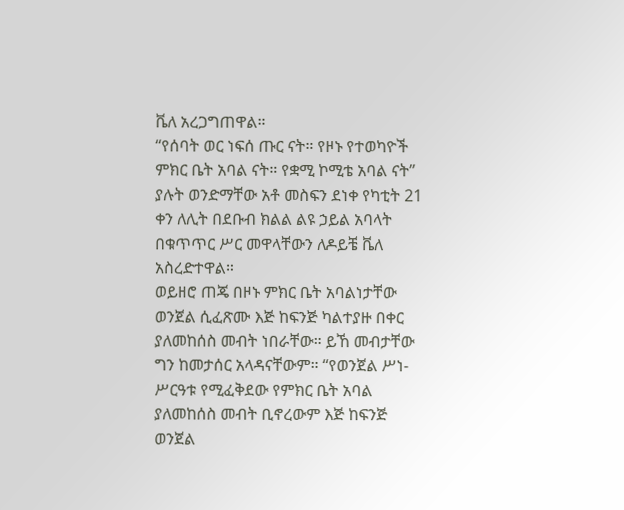ቬለ አረጋግጠዋል።
“የሰባት ወር ነፍሰ ጡር ናት። የዞኑ የተወካዮች ምክር ቤት አባል ናት። የቋሚ ኮሚቴ አባል ናት” ያሉት ወንድማቸው አቶ መስፍን ደነቀ የካቲት 21 ቀን ለሊት በደቡብ ክልል ልዩ ኃይል አባላት በቁጥጥር ሥር መዋላቸውን ለዶይቼ ቬለ አስረድተዋል።
ወይዘሮ ጠጄ በዞኑ ምክር ቤት አባልነታቸው ወንጀል ሲፈጽሙ እጅ ከፍንጅ ካልተያዙ በቀር ያለመከሰስ መብት ነበራቸው። ይኸ መብታቸው ግን ከመታሰር አላዳናቸውም። “የወንጀል ሥነ-ሥርዓቱ የሚፈቅደው የምክር ቤት አባል ያለመከሰስ መብት ቢኖረውም እጅ ከፍንጅ ወንጀል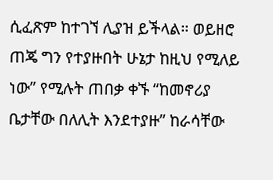ሲፈጽም ከተገኘ ሊያዝ ይችላል። ወይዘሮ ጠጄ ግን የተያዙበት ሁኔታ ከዚህ የሚለይ ነው” የሚሉት ጠበቃ ቀኙ “ከመኖሪያ ቤታቸው በለሊት እንደተያዙ” ከራሳቸው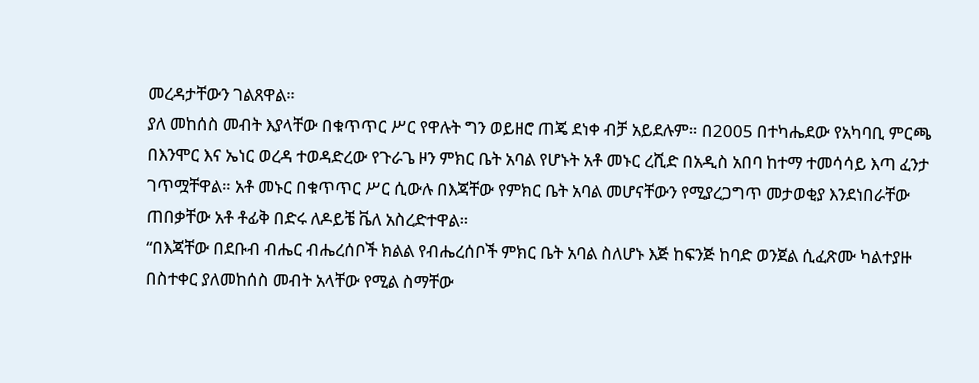መረዳታቸውን ገልጸዋል።
ያለ መከሰስ መብት እያላቸው በቁጥጥር ሥር የዋሉት ግን ወይዘሮ ጠጄ ደነቀ ብቻ አይደሉም። በ2005 በተካሔደው የአካባቢ ምርጫ በእንሞር እና ኤነር ወረዳ ተወዳድረው የጉራጌ ዞን ምክር ቤት አባል የሆኑት አቶ መኑር ረሺድ በአዲስ አበባ ከተማ ተመሳሳይ እጣ ፈንታ ገጥሟቸዋል። አቶ መኑር በቁጥጥር ሥር ሲውሉ በእጃቸው የምክር ቤት አባል መሆናቸውን የሚያረጋግጥ መታወቂያ እንደነበራቸው ጠበቃቸው አቶ ቶፊቅ በድሩ ለዶይቼ ቬለ አስረድተዋል።
“በእጃቸው በደቡብ ብሔር ብሔረሰቦች ክልል የብሔረሰቦች ምክር ቤት አባል ስለሆኑ እጅ ከፍንጅ ከባድ ወንጀል ሲፈጽሙ ካልተያዙ በስተቀር ያለመከሰስ መብት አላቸው የሚል ስማቸው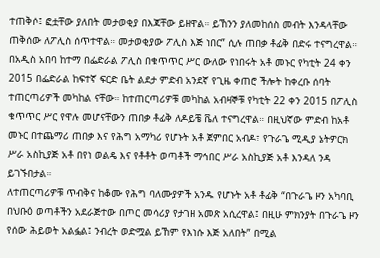ተጠቅሶ፤ ፎቷቸው ያለበት መታወቂያ በእጃቸው ይዘዋል። ይኸንን ያለመከሰስ መብት እንዳላቸው ጠቅሰው ለፖሊስ ሰጥተዋል። መታወቂያው ፖሊስ እጅ ነበር” ሲሉ ጠበቃ ቶፊቅ በድሩ ተናግረዋል።
በአዲስ አበባ ከተማ በፌድራል ፖሊስ በቁጥጥር ሥር ውለው የነበሩት አቶ መኑር የካቲት 24 ቀን 2015 በፌድራል ከፍተኛ ፍርድ ቤት ልደታ ምድብ አንደኛ የጊዜ ቀጠሮ ችሎት ከቀረቡ ሰባት ተጠርጣሪዎች መካከል ናቸው። ከተጠርጣሪዎቹ መካከል አብዛኞቹ የካቲት 22 ቀን 2015 በፖሊስ ቁጥጥር ሥር የዋሉ መሆናቸውን ጠበቃ ቶፊቅ ለዶይቼ ቬለ ተናግረዋል። በዚህኛው ምድብ ከአቶ መኑር በተጨማሪ ጠበቃ እና የሕግ አማካሪ የሆኑት አቶ ጀምበር አብዶ፣ የጉራጌ ሚዲያ ኔትዎርክ ሥራ አስኪያጅ አቶ በየነ ወልዴ እና የቶቶት ወጣቶች ማኅበር ሥራ አስኪያጅ አቶ እንዳለ ንዳ ይገኙበታል።
ለተጠርጣሪዎቹ ጥብቅና ከቆሙ የሕግ ባለሙያዎች አንዱ የሆኑት አቶ ቶፊቅ “በጉራጌ ዞን አካባቢ በህቡዕ ወጣቶችን አደራጅተው በጦር መሳሪያ የታገዘ አመጽ አሲረዋል፤ በዚሁ ምክንያት በጉራጌ ዞን የሰው ሕይወት አልፏል፤ ንብረት ወድሟል ይኸም የእነሱ እጅ አለበት” በሚል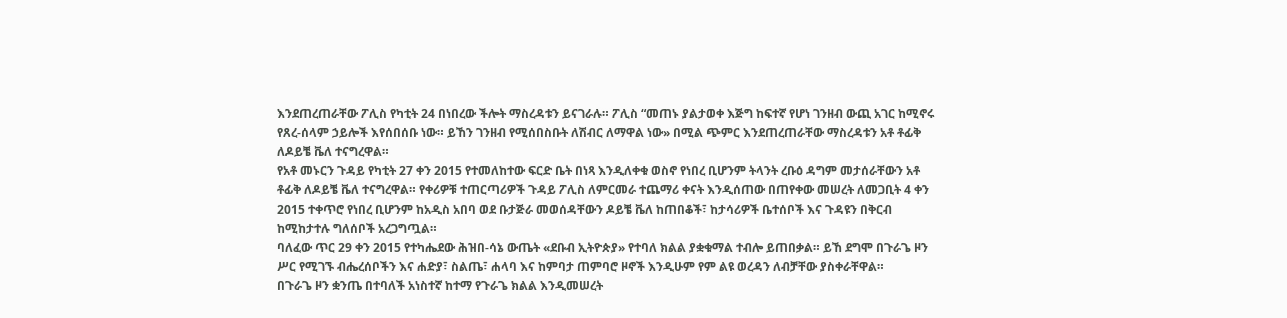እንደጠረጠራቸው ፖሊስ የካቲት 24 በነበረው ችሎት ማስረዳቱን ይናገራሉ። ፖሊስ “መጠኑ ያልታወቀ እጅግ ከፍተኛ የሆነ ገንዘብ ውጪ አገር ከሚኖሩ የጸረ-ሰላም ኃይሎች እየሰበሰቡ ነው። ይኸን ገንዘብ የሚሰበስቡት ለሽብር ለማዋል ነው» በሚል ጭምር እንደጠረጠራቸው ማስረዳቱን አቶ ቶፊቅ ለዶይቼ ቬለ ተናግረዋል።
የአቶ መኑርን ጉዳይ የካቲት 27 ቀን 2015 የተመለከተው ፍርድ ቤት በነጻ እንዲለቀቁ ወስኖ የነበረ ቢሆንም ትላንት ረቡዕ ዳግም መታሰራቸውን አቶ ቶፊቅ ለዶይቼ ቬለ ተናግረዋል። የቀሪዎቹ ተጠርጣሪዎች ጉዳይ ፖሊስ ለምርመራ ተጨማሪ ቀናት እንዲሰጠው በጠየቀው መሠረት ለመጋቢት 4 ቀን 2015 ተቀጥሮ የነበረ ቢሆንም ከአዲስ አበባ ወደ ቡታጅራ መወሰዳቸውን ዶይቼ ቬለ ከጠበቆች፣ ከታሳሪዎች ቤተሰቦች እና ጉዳዩን በቅርብ ከሚከታተሉ ግለሰቦች አረጋግጧል።
ባለፈው ጥር 29 ቀን 2015 የተካሔደው ሕዝበ-ሳኔ ውጤት «ደቡብ ኢትዮጵያ» የተባለ ክልል ያቋቁማል ተብሎ ይጠበቃል። ይኸ ደግሞ በጉራጌ ዞን ሥር የሚገኙ ብሔረሰቦችን እና ሐድያ፣ ስልጤ፣ ሐላባ እና ከምባታ ጠምባሮ ዞኖች እንዲሁም የም ልዩ ወረዳን ለብቻቸው ያስቀራቸዋል።
በጉራጌ ዞን ቋንጤ በተባለች አነስተኛ ከተማ የጉራጌ ክልል እንዲመሠረት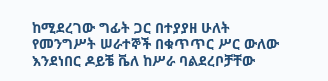ከሚደረገው ግፊት ጋር በተያያዘ ሁለት የመንግሥት ሠራተኞች በቁጥጥር ሥር ውለው እንደነበር ዶይቼ ቬለ ከሥራ ባልደረቦቻቸው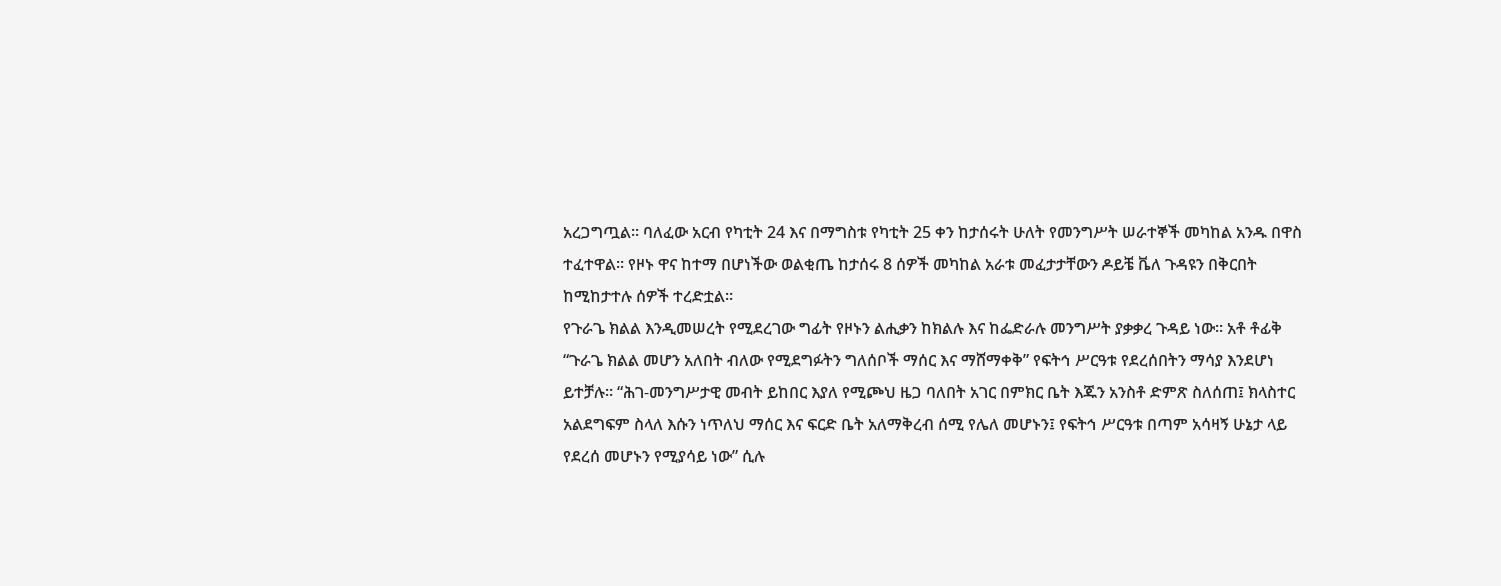አረጋግጧል። ባለፈው አርብ የካቲት 24 እና በማግስቱ የካቲት 25 ቀን ከታሰሩት ሁለት የመንግሥት ሠራተኞች መካከል አንዱ በዋስ ተፈተዋል። የዞኑ ዋና ከተማ በሆነችው ወልቂጤ ከታሰሩ 8 ሰዎች መካከል አራቱ መፈታታቸውን ዶይቼ ቬለ ጉዳዩን በቅርበት ከሚከታተሉ ሰዎች ተረድቷል።
የጉራጌ ክልል እንዲመሠረት የሚደረገው ግፊት የዞኑን ልሒቃን ከክልሉ እና ከፌድራሉ መንግሥት ያቃቃረ ጉዳይ ነው። አቶ ቶፊቅ “ጉራጌ ክልል መሆን አለበት ብለው የሚደግፉትን ግለሰቦች ማሰር እና ማሸማቀቅ” የፍትኅ ሥርዓቱ የደረሰበትን ማሳያ እንደሆነ ይተቻሉ። “ሕገ-መንግሥታዊ መብት ይከበር እያለ የሚጮህ ዜጋ ባለበት አገር በምክር ቤት እጁን አንስቶ ድምጽ ስለሰጠ፤ ክላስተር አልደግፍም ስላለ እሱን ነጥለህ ማሰር እና ፍርድ ቤት አለማቅረብ ሰሚ የሌለ መሆኑን፤ የፍትኅ ሥርዓቱ በጣም አሳዛኝ ሁኔታ ላይ የደረሰ መሆኑን የሚያሳይ ነው” ሲሉ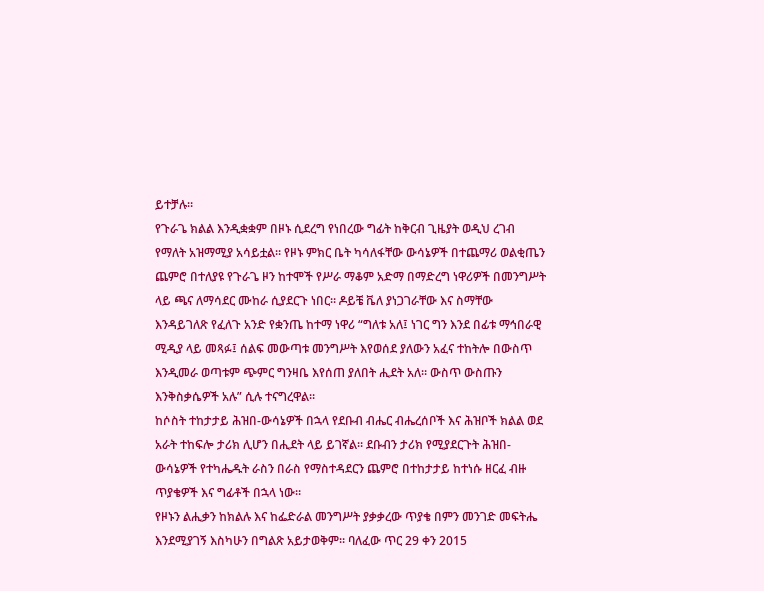ይተቻሉ።
የጉራጌ ክልል እንዲቋቋም በዞኑ ሲደረግ የነበረው ግፊት ከቅርብ ጊዜያት ወዲህ ረገብ የማለት አዝማሚያ አሳይቷል። የዞኑ ምክር ቤት ካሳለፋቸው ውሳኔዎች በተጨማሪ ወልቂጤን ጨምሮ በተለያዩ የጉራጌ ዞን ከተሞች የሥራ ማቆም አድማ በማድረግ ነዋሪዎች በመንግሥት ላይ ጫና ለማሳደር ሙከራ ሲያደርጉ ነበር። ዶይቼ ቬለ ያነጋገራቸው እና ስማቸው እንዳይገለጽ የፈለጉ አንድ የቋንጤ ከተማ ነዋሪ “ግለቱ አለ፤ ነገር ግን እንደ በፊቱ ማኅበራዊ ሚዲያ ላይ መጻፉ፤ ሰልፍ መውጣቱ መንግሥት እየወሰደ ያለውን አፈና ተከትሎ በውስጥ እንዲመራ ወጣቱም ጭምር ግንዛቤ እየሰጠ ያለበት ሒደት አለ። ውስጥ ውስጡን እንቅስቃሴዎች አሉ” ሲሉ ተናግረዋል።
ከሶስት ተከታታይ ሕዝበ-ውሳኔዎች በኋላ የደቡብ ብሔር ብሔረሰቦች እና ሕዝቦች ክልል ወደ አራት ተከፍሎ ታሪክ ሊሆን በሒደት ላይ ይገኛል። ደቡብን ታሪክ የሚያደርጉት ሕዝበ-ውሳኔዎች የተካሔዱት ራስን በራስ የማስተዳደርን ጨምሮ በተከታታይ ከተነሱ ዘርፈ ብዙ ጥያቄዎች እና ግፊቶች በኋላ ነው።
የዞኑን ልሒቃን ከክልሉ እና ከፌድራል መንግሥት ያቃቃረው ጥያቄ በምን መንገድ መፍትሔ እንደሚያገኝ እስካሁን በግልጽ አይታወቅም። ባለፈው ጥር 29 ቀን 2015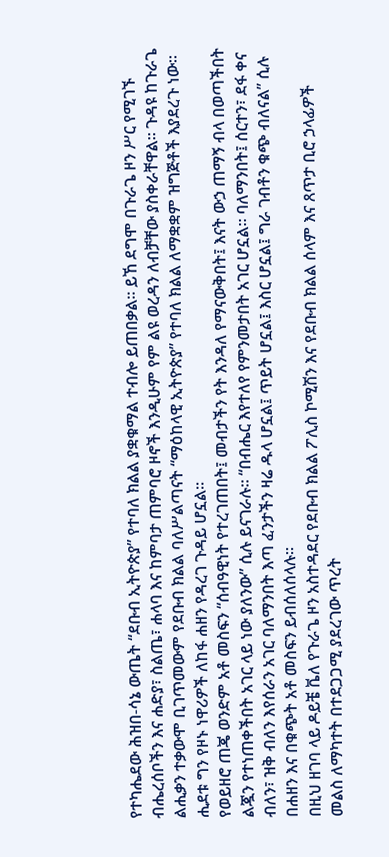የተካሔደው ሕዝበ-ሳኔ ውጤት “ደቡብ ኢትዮጵያ” የተባለ ክልል ያቋቁማል ተብሎ ይጠበቃል። ይኸ ደግሞ በጉራጌ ዞን ሥር የሚገኙ ብሔረሰቦችን እና ሐድያ፣ ስልጤ፣ ሐላባ እና ከምባታ ጠምባሮ ዞኖች እንዲሁም የም ልዩ ወረዳን ለብቻቸው ያስቀራቸዋል። ጉዳዩ ከጉራጌ ልሒቃን ተቃውሞ ቢገጥመውም የደቡብ ክልል ባለሥልጣናት “ማዕከላዊ ኢትዮጵያ” የተባለ ክልል ለማቋቋም ዝግጅቶች እያደረጉ ነው። ሒደቱ ግን የዞኑ ነዋሪዎች ለከፋ ሐዘን የዳረገ ጉዳይ ሆኗል።
የወይዘሮ ጠጄ ወንድም አቶ መስፍን “ሰብዓዊነት የተረገጠበት፤ መብታችን የት እንዳለ የማናውቅበት፤ እናት ውኃ ጠማኝ ብላ በወጣችበት ልጇን የተነጠቀችበት አገር ላይ ነው ያለንው” ሲሉ ይናገራሉ። “በብሔር እየተለየ የምንመታበት አገር ሆኗል። ባለማንበት፤ ሰርተን፣ ደፋ ቀና ብለን፣ ዝቅ ብለን እየሰራን አገር ባለማንበት እጣ ፈንታችን ዛሬ ዱላ ሆኗል፤ ጥይት ሆኗል፤ እስር ሆኗል፤ ግራ ገብቶን ቁጭ ብለናል” ሲሉ በሐዘን እና በቁጭት አቶ መስፍን ይብሰለሰላሉ።
በዚህ ዘገባ ላይ ዶይቼ ቬለ የጉራጌ ዞን አስተዳደር የደቡብ ክልል ፖሊስ ኮሚሽን እና የደቡብ ክልል ሰላም እና ጸጥታ ቢሮ ኃላፊዎች መልስ ለማካተት በተደጋጋሚ ያደረገው ጥረት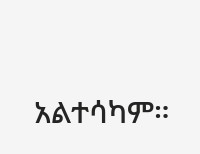አልተሳካም።